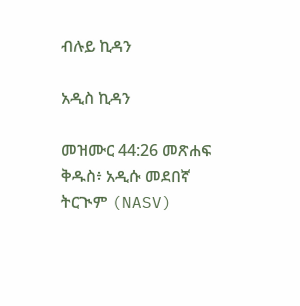ብሉይ ኪዳን

አዲስ ኪዳን

መዝሙር 44:26 መጽሐፍ ቅዱስ፥ አዲሱ መደበኛ ትርጒም (NASV)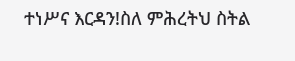ተነሥና እርዳን!ስለ ምሕረትህ ስትል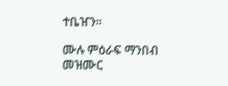ተቤዠን።

ሙሉ ምዕራፍ ማንበብ መዝሙር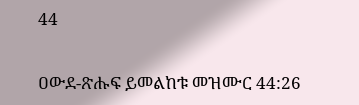44

ዐውደ-ጽሑፍ ይመልከቱ መዝሙር 44:26